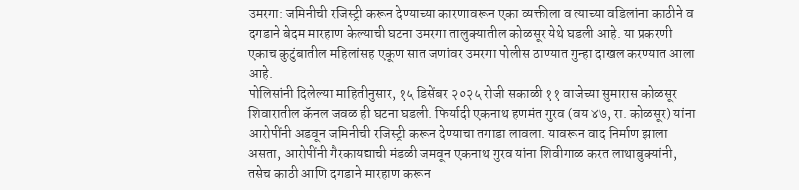उमरगा: जमिनीची रजिस्ट्री करून देण्याच्या कारणावरून एका व्यक्तीला व त्याच्या वडिलांना काठीने व दगडाने बेदम मारहाण केल्याची घटना उमरगा तालुक्यातील कोळसूर येथे घडली आहे. या प्रकरणी एकाच कुटुंबातील महिलांसह एकूण सात जणांवर उमरगा पोलीस ठाण्यात गुन्हा दाखल करण्यात आला आहे.
पोलिसांनी दिलेल्या माहितीनुसार, १५ डिसेंबर २०२५ रोजी सकाळी ११ वाजेच्या सुमारास कोळसूर शिवारातील कॅनल जवळ ही घटना घडली. फिर्यादी एकनाथ हणमंत गुरव (वय ४७, रा. कोळसूर) यांना आरोपींनी अडवून जमिनीची रजिस्ट्री करून देण्याचा तगाडा लावला. यावरून वाद निर्माण झाला असता, आरोपींनी गैरकायद्याची मंडळी जमवून एकनाथ गुरव यांना शिवीगाळ करत लाथाबुक्यांनी, तसेच काठी आणि दगडाने मारहाण करून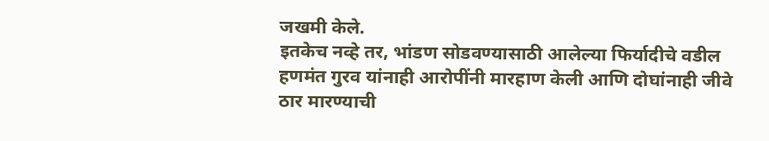जखमी केले.
इतकेच नव्हे तर, भांडण सोडवण्यासाठी आलेल्या फिर्यादीचे वडील हणमंत गुरव यांनाही आरोपींनी मारहाण केली आणि दोघांनाही जीवे ठार मारण्याची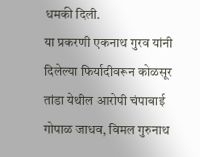धमकी दिली.
या प्रकरणी एकनाथ गुरव यांनी दिलेल्या फिर्यादीवरून कोळसूर तांडा येथील आरोपी चंपाबाई गोपाळ जाधव, विमल गुरुनाथ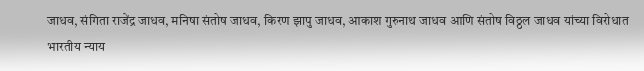जाधव, संगिता राजेंद्र जाधव, मनिषा संतोष जाधव, किरण झापु जाधव, आकाश गुरुनाथ जाधव आणि संतोष विठ्ठल जाधव यांच्या विरोधात भारतीय न्याय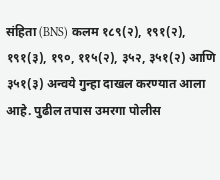संहिता (BNS) कलम १८९(२), १९१(२), १९१(३), १९०, ११५(२), ३५२, ३५१(२) आणि ३५१(३) अन्वये गुन्हा दाखल करण्यात आला आहे. पुढील तपास उमरगा पोलीस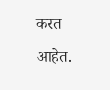करत आहेत.